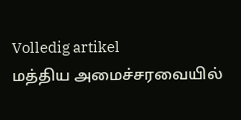Volledig artikel
மத்திய அமைச்சரவையில்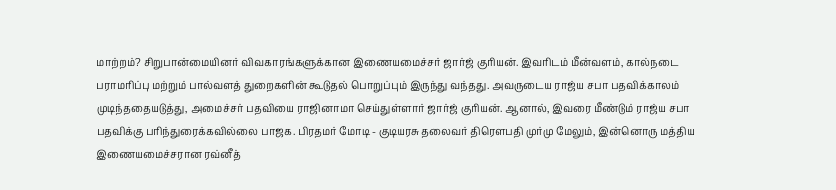மாற்றம்? சிறுபான்மையினர் விவகாரங்களுக்கான இணையமைச்சர் ஜார்ஜ் குரியன். இவரிடம் மீன்வளம், கால்நடை பராமரிப்பு மற்றும் பால்வளத் துறைகளின் கூடுதல் பொறுப்பும் இருந்து வந்தது. அவருடைய ராஜ்ய சபா பதவிக்காலம் முடிந்ததையடுத்து, அமைச்சர் பதவியை ராஜினாமா செய்துள்ளார் ஜார்ஜ் குரியன். ஆனால், இவரை மீண்டும் ராஜ்ய சபா பதவிக்கு பரிந்துரைக்கவில்லை பாஜக. பிரதமர் மோடி - குடியரசு தலைவர் திரௌபதி முர்மு மேலும், இன்னொரு மத்திய இணையமைச்சரான ரவ்னீத்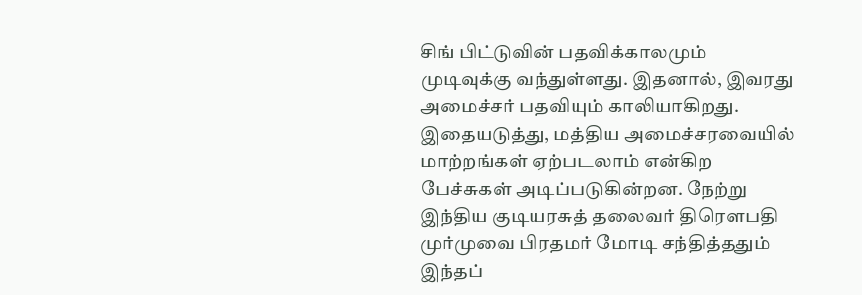சிங் பிட்டுவின் பதவிக்காலமும் முடிவுக்கு வந்துள்ளது. இதனால், இவரது அமைச்சர் பதவியும் காலியாகிறது. இதையடுத்து, மத்திய அமைச்சரவையில் மாற்றங்கள் ஏற்படலாம் என்கிற பேச்சுகள் அடிப்படுகின்றன. நேற்று இந்திய குடியரசுத் தலைவர் திரௌபதி முர்முவை பிரதமர் மோடி சந்தித்ததும் இந்தப்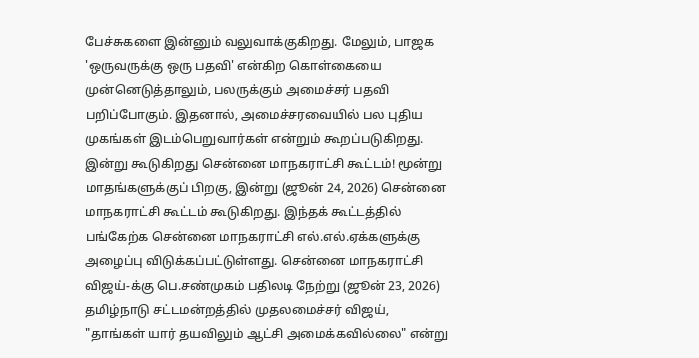பேச்சுகளை இன்னும் வலுவாக்குகிறது. மேலும், பாஜக 'ஒருவருக்கு ஒரு பதவி' என்கிற கொள்கையை முன்னெடுத்தாலும், பலருக்கும் அமைச்சர் பதவி பறிப்போகும். இதனால், அமைச்சரவையில் பல புதிய முகங்கள் இடம்பெறுவார்கள் என்றும் கூறப்படுகிறது. இன்று கூடுகிறது சென்னை மாநகராட்சி கூட்டம்! மூன்று மாதங்களுக்குப் பிறகு, இன்று (ஜூன் 24, 2026) சென்னை மாநகராட்சி கூட்டம் கூடுகிறது. இந்தக் கூட்டத்தில் பங்கேற்க சென்னை மாநகராட்சி எல்.எல்.ஏக்களுக்கு அழைப்பு விடுக்கப்பட்டுள்ளது. சென்னை மாநகராட்சி விஜய்-க்கு பெ.சண்முகம் பதிலடி நேற்று (ஜூன் 23, 2026) தமிழ்நாடு சட்டமன்றத்தில் முதலமைச்சர் விஜய், "தாங்கள் யார் தயவிலும் ஆட்சி அமைக்கவில்லை" என்று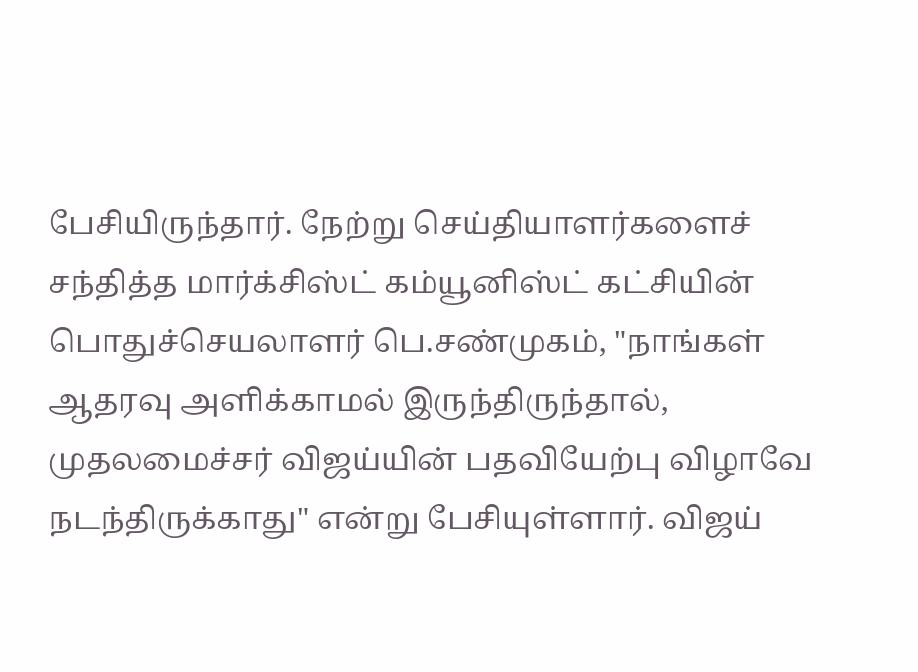பேசியிருந்தார். நேற்று செய்தியாளர்களைச் சந்தித்த மார்க்சிஸ்ட் கம்யூனிஸ்ட் கட்சியின் பொதுச்செயலாளர் பெ.சண்முகம், "நாங்கள் ஆதரவு அளிக்காமல் இருந்திருந்தால், முதலமைச்சர் விஜய்யின் பதவியேற்பு விழாவே நடந்திருக்காது" என்று பேசியுள்ளார். விஜய்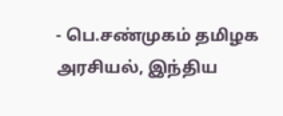- பெ.சண்முகம் தமிழக அரசியல், இந்திய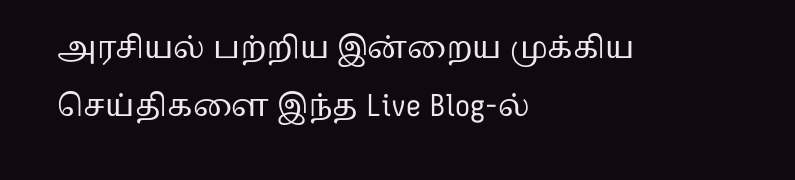அரசியல் பற்றிய இன்றைய முக்கிய செய்திகளை இந்த Live Blog-ல்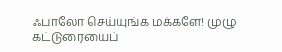ஃபாலோ செய்யுங்க மக்களே! முழு கட்டுரையைப்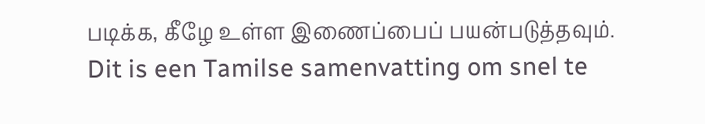படிக்க, கீழே உள்ள இணைப்பைப் பயன்படுத்தவும்.
Dit is een Tamilse samenvatting om snel te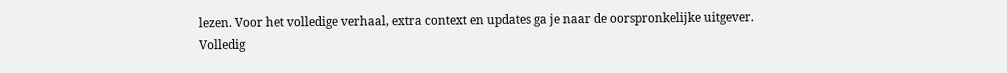lezen. Voor het volledige verhaal, extra context en updates ga je naar de oorspronkelijke uitgever.
Volledig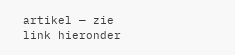artikel — zie link hieronder